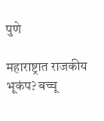पुणे

महाराष्ट्रात राजकीय भूकंप? बच्चू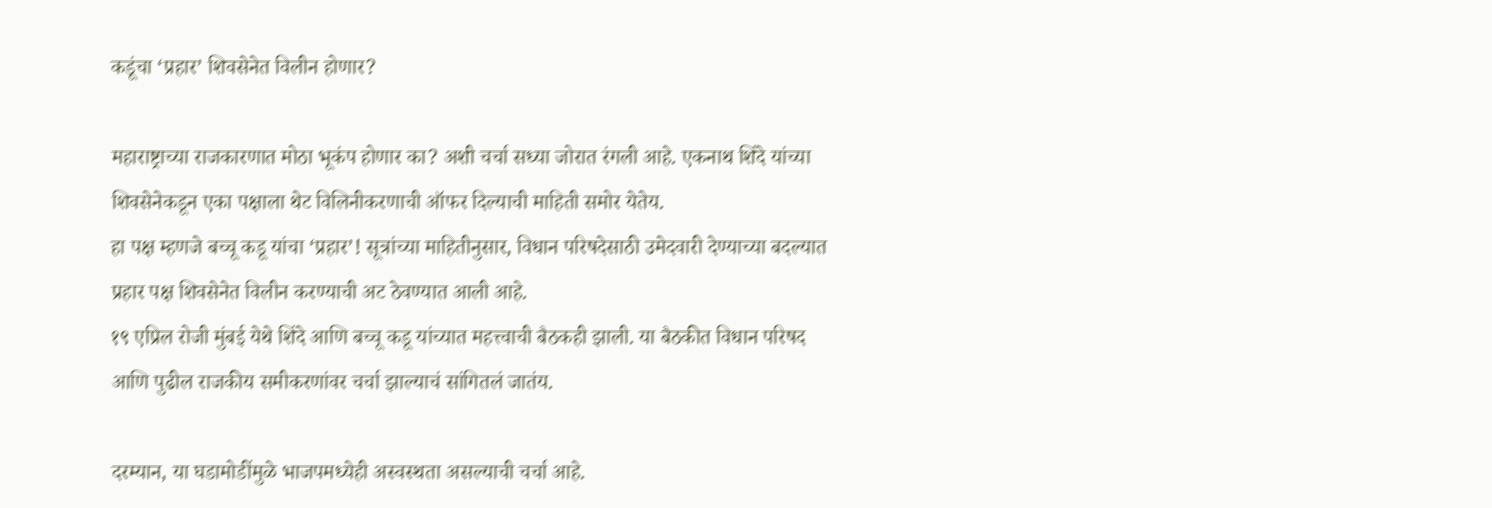कडूंचा ‘प्रहार’ शिवसेनेत विलीन होणार?

महाराष्ट्राच्या राजकारणात मोठा भूकंप होणार का? अशी चर्चा सध्या जोरात रंगली आहे. एकनाथ शिंदे यांच्या शिवसेनेकडून एका पक्षाला थेट विलिनीकरणाची ऑफर दिल्याची माहिती समोर येतेय.
हा पक्ष म्हणजे बच्चू कडू यांचा ‘प्रहार’! सूत्रांच्या माहितीनुसार, विधान परिषदेसाठी उमेदवारी देण्याच्या बदल्यात प्रहार पक्ष शिवसेनेत विलीन करण्याची अट ठेवण्यात आली आहे.
१९ एप्रिल रोजी मुंबई येथे शिंदे आणि बच्चू कडू यांच्यात महत्त्वाची बैठकही झाली. या बैठकीत विधान परिषद आणि पुढील राजकीय समीकरणांवर चर्चा झाल्याचं सांगितलं जातंय.

दरम्यान, या घडामोडींमुळे भाजपमध्येही अस्वस्थता असल्याची चर्चा आहे.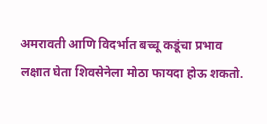अमरावती आणि विदर्भात बच्चू कडूंचा प्रभाव लक्षात घेता शिवसेनेला मोठा फायदा होऊ शकतो.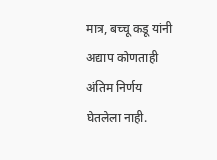मात्र, बच्चू कडू यांनी अद्याप कोणताही अंतिम निर्णय घेतलेला नाही.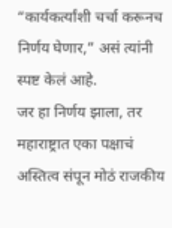“कार्यकर्त्यांशी चर्चा करूनच निर्णय घेणार,” असं त्यांनी स्पष्ट केलं आहे.
जर हा निर्णय झाला, तर महाराष्ट्रात एका पक्षाचं अस्तित्व संपून मोठं राजकीय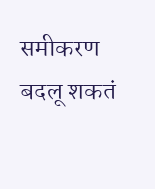समीकरण बदलू शकतं